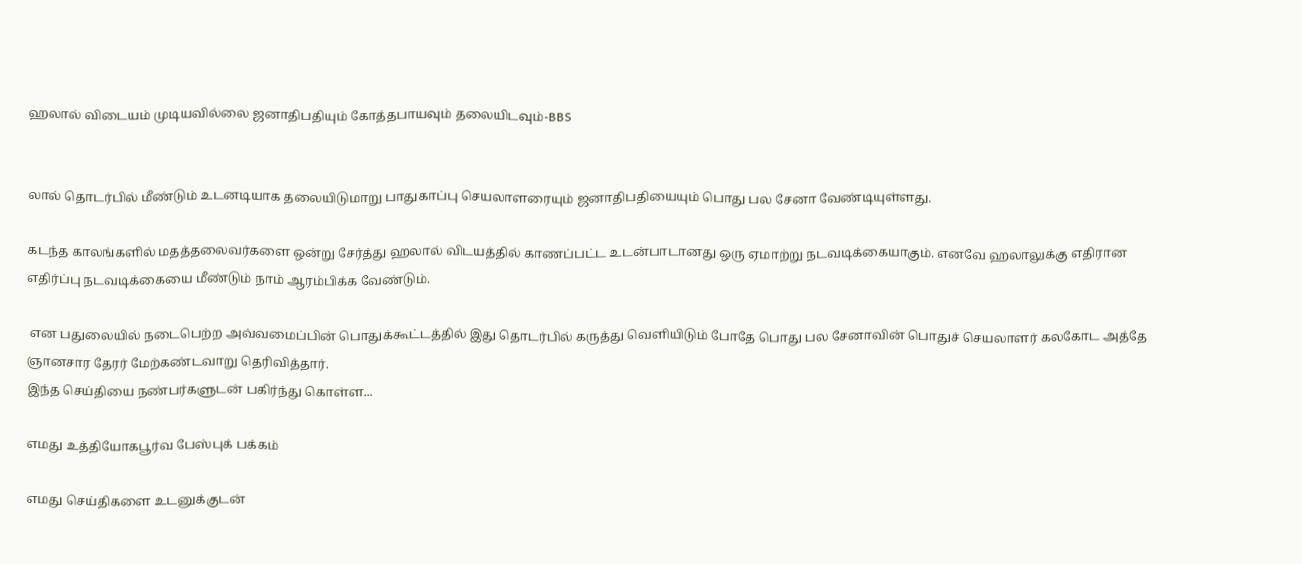ஹலால் விடையம் முடியவில்லை ஜனாதிபதியும் கோத்தபாயவும் தலையிடவும்-BBS


லால் தொடர்பில் மீண்டும் உடனடியாக தலையிடுமாறு பாதுகாப்பு செயலாளரையும் ஜனாதிபதியையும் பொது பல சேனா வேண்டியுள்ளது.

கடந்த காலங்களில் மதத்தலைவர்களை ஒன்று சேர்த்து ஹலால் விடயத்தில் காணப்பட்ட உடன்பாடானது ஒரு ஏமாற்று நடவடிக்கையாகும். எனவே ஹலாலுக்கு எதிரான எதிர்ப்பு நடவடிக்கையை மீண்டும் நாம் ஆரம்பிக்க வேண்டும்.

 என பதுலையில் நடைபெற்ற அவ்வமைப்பின் பொதுக்கூட்டத்தில் இது தொடர்பில் கருத்து வெளியிடும் போதே பொது பல சேனாவின் பொதுச் செயலாளர் கலகோட அத்தே ஞானசார தேரர் மேற்கண்டவாறு தெரிவித்தார்.
இந்த செய்தியை நண்பர்களுடன் பகிர்ந்து கொள்ள...

எமது உத்தியோகபூர்வ பேஸ்புக் பக்கம்

எமது செய்திகளை உடனுக்குடன்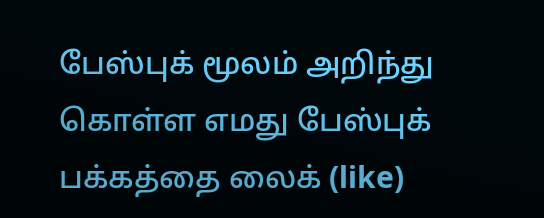பேஸ்புக் மூலம் அறிந்து கொள்ள எமது பேஸ்புக் பக்கத்தை லைக் (like)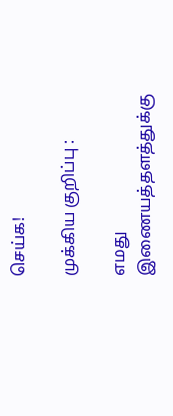செய்க!

முக்கிய குறிப்பு :

எமது இணையத்தளத்துக்கு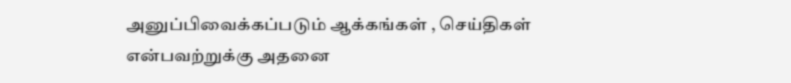அனுப்பிவைக்கப்படும் ஆக்கங்கள் , செய்திகள் என்பவற்றுக்கு அதனை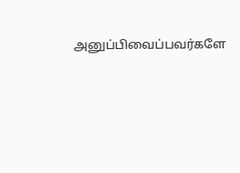அனுப்பிவைப்பவர்களே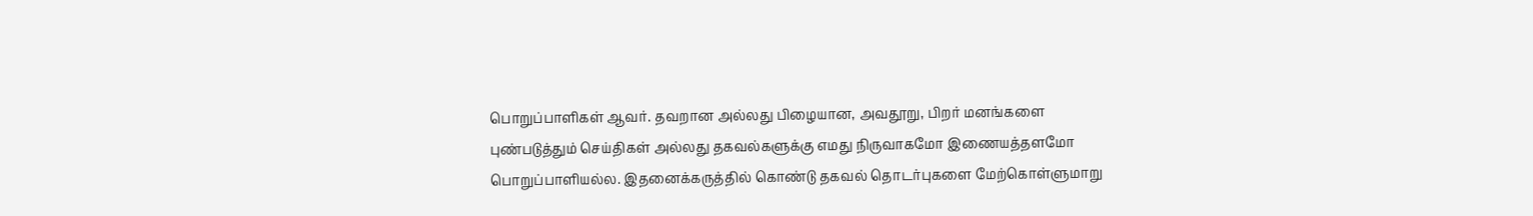பொறுப்பாளிகள் ஆவர். தவறான அல்லது பிழையான, அவதூறு, பிறர் மனங்களை புண்படுத்தும் செய்திகள் அல்லது தகவல்களுக்கு எமது நிருவாகமோ இணையத்தளமோ பொறுப்பாளியல்ல. இதனைக்கருத்தில் கொண்டு தகவல் தொடர்புகளை மேற்கொள்ளுமாறு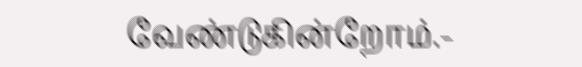வேண்டுகின்றோம்.-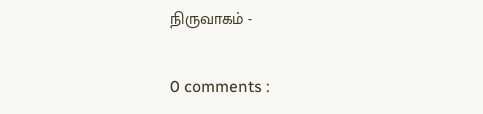நிருவாகம் -

0 comments :